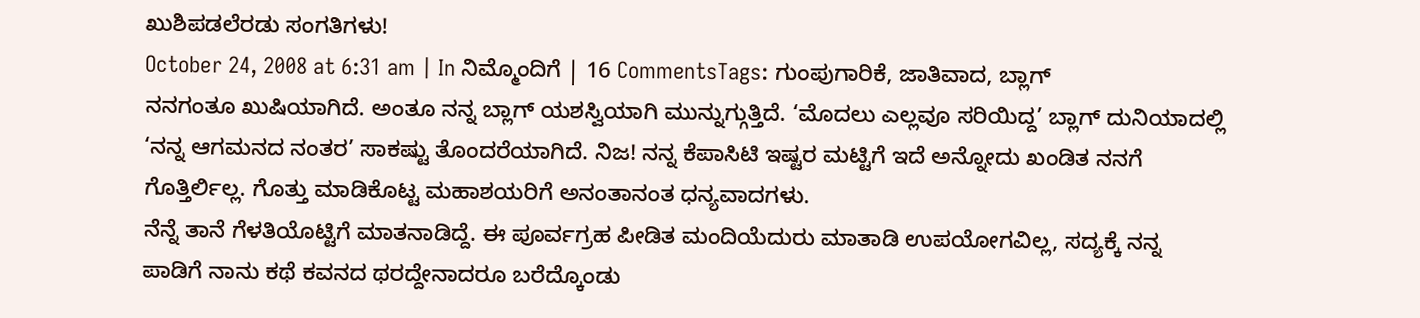ಖುಶಿಪಡಲೆರಡು ಸಂಗತಿಗಳು!
October 24, 2008 at 6:31 am | In ನಿಮ್ಮೊಂದಿಗೆ | 16 CommentsTags: ಗುಂಪುಗಾರಿಕೆ, ಜಾತಿವಾದ, ಬ್ಲಾಗ್
ನನಗಂತೂ ಖುಷಿಯಾಗಿದೆ. ಅಂತೂ ನನ್ನ ಬ್ಲಾಗ್ ಯಶಸ್ವಿಯಾಗಿ ಮುನ್ನುಗ್ಗುತ್ತಿದೆ. ‘ಮೊದಲು ಎಲ್ಲವೂ ಸರಿಯಿದ್ದ’ ಬ್ಲಾಗ್ ದುನಿಯಾದಲ್ಲಿ ‘ನನ್ನ ಆಗಮನದ ನಂತರ’ ಸಾಕಷ್ಟು ತೊಂದರೆಯಾಗಿದೆ. ನಿಜ! ನನ್ನ ಕೆಪಾಸಿಟಿ ಇಷ್ಟರ ಮಟ್ಟಿಗೆ ಇದೆ ಅನ್ನೋದು ಖಂಡಿತ ನನಗೆ ಗೊತ್ತಿರ್ಲಿಲ್ಲ. ಗೊತ್ತು ಮಾಡಿಕೊಟ್ಟ ಮಹಾಶಯರಿಗೆ ಅನಂತಾನಂತ ಧನ್ಯವಾದಗಳು.
ನೆನ್ನೆ ತಾನೆ ಗೆಳತಿಯೊಟ್ಟಿಗೆ ಮಾತನಾಡಿದ್ದೆ. ಈ ಪೂರ್ವಗ್ರಹ ಪೀಡಿತ ಮಂದಿಯೆದುರು ಮಾತಾಡಿ ಉಪಯೋಗವಿಲ್ಲ, ಸದ್ಯಕ್ಕೆ ನನ್ನ ಪಾಡಿಗೆ ನಾನು ಕಥೆ ಕವನದ ಥರದ್ದೇನಾದರೂ ಬರೆದ್ಕೊಂಡು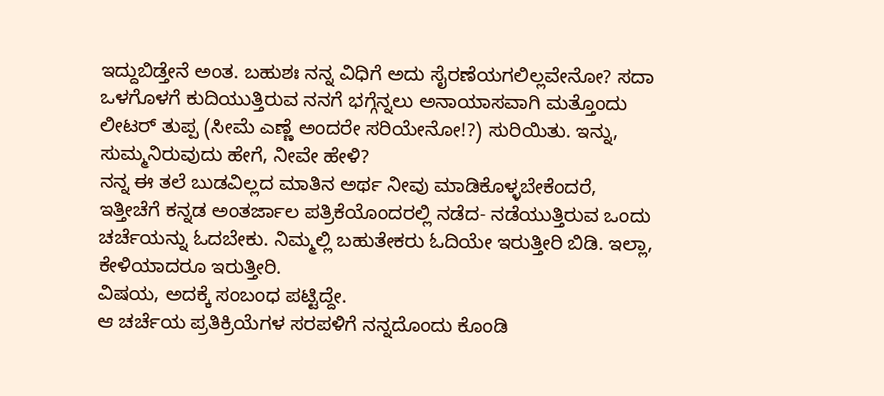ಇದ್ದುಬಿಡ್ತೇನೆ ಅಂತ. ಬಹುಶಃ ನನ್ನ ವಿಧಿಗೆ ಅದು ಸೈರಣೆಯಗಲಿಲ್ಲವೇನೋ? ಸದಾ ಒಳಗೊಳಗೆ ಕುದಿಯುತ್ತಿರುವ ನನಗೆ ಭಗ್ಗೆನ್ನಲು ಅನಾಯಾಸವಾಗಿ ಮತ್ತೊಂದು ಲೀಟರ್ ತುಪ್ಪ (ಸೀಮೆ ಎಣ್ಣೆ ಅಂದರೇ ಸರಿಯೇನೋ!?) ಸುರಿಯಿತು. ಇನ್ನು, ಸುಮ್ಮನಿರುವುದು ಹೇಗೆ, ನೀವೇ ಹೇಳಿ?
ನನ್ನ ಈ ತಲೆ ಬುಡವಿಲ್ಲದ ಮಾತಿನ ಅರ್ಥ ನೀವು ಮಾಡಿಕೊಳ್ಳಬೇಕೆಂದರೆ, ಇತ್ತೀಚೆಗೆ ಕನ್ನಡ ಅಂತರ್ಜಾಲ ಪತ್ರಿಕೆಯೊಂದರಲ್ಲಿ ನಡೆದ- ನಡೆಯುತ್ತಿರುವ ಒಂದು ಚರ್ಚೆಯನ್ನು ಓದಬೇಕು. ನಿಮ್ಮಲ್ಲಿ ಬಹುತೇಕರು ಓದಿಯೇ ಇರುತ್ತೀರಿ ಬಿಡಿ. ಇಲ್ಲಾ, ಕೇಳಿಯಾದರೂ ಇರುತ್ತೀರಿ.
ವಿಷಯ, ಅದಕ್ಕೆ ಸಂಬಂಧ ಪಟ್ಟಿದ್ದೇ.
ಆ ಚರ್ಚೆಯ ಪ್ರತಿಕ್ರಿಯೆಗಳ ಸರಪಳಿಗೆ ನನ್ನದೊಂದು ಕೊಂಡಿ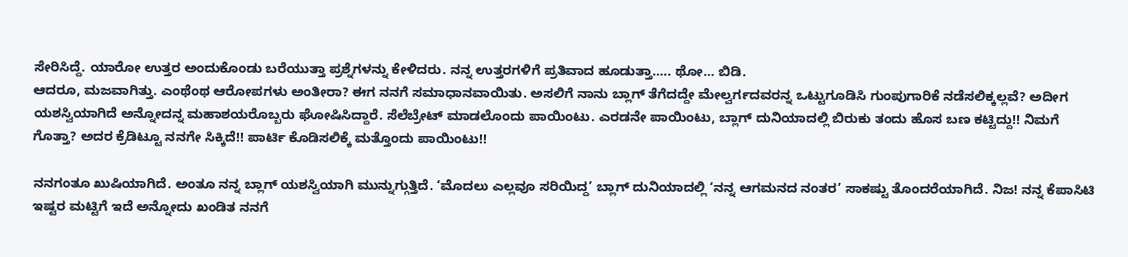ಸೇರಿಸಿದ್ದೆ. ಯಾರೋ ಉತ್ತರ ಅಂದುಕೊಂಡು ಬರೆಯುತ್ತಾ ಪ್ರಶ್ನೆಗಳನ್ನು ಕೇಳಿದರು. ನನ್ನ ಉತ್ತರಗಳಿಗೆ ಪ್ರತಿವಾದ ಹೂಡುತ್ತಾ….. ಥೋ… ಬಿಡಿ.
ಆದರೂ, ಮಜವಾಗಿತ್ತು. ಎಂಥೆಂಥ ಆರೋಪಗಳು ಅಂತೀರಾ? ಈಗ ನನಗೆ ಸಮಾಧಾನವಾಯಿತು. ಅಸಲಿಗೆ ನಾನು ಬ್ಲಾಗ್ ತೆಗೆದದ್ದೇ ಮೇಲ್ವರ್ಗದವರನ್ನ ಒಟ್ಟುಗೂಡಿಸಿ ಗುಂಪುಗಾರಿಕೆ ನಡೆಸಲಿಕ್ಕಲ್ಲವೆ? ಅದೀಗ ಯಶಸ್ವಿಯಾಗಿದೆ ಅನ್ನೋದನ್ನ ಮಹಾಶಯರೊಬ್ಬರು ಘೋಷಿಸಿದ್ದಾರೆ. ಸೆಲೆಬ್ರೇಟ್ ಮಾಡಲೊಂದು ಪಾಯಿಂಟು. ಎರಡನೇ ಪಾಯಿಂಟು, ಬ್ಲಾಗ್ ದುನಿಯಾದಲ್ಲಿ ಬಿರುಕು ತಂದು ಹೊಸ ಬಣ ಕಟ್ಟಿದ್ದು!! ನಿಮಗೆ ಗೊತ್ತಾ? ಅದರ ಕ್ರೆಡಿಟ್ಟೂ ನನಗೇ ಸಿಕ್ಕಿದೆ!! ಪಾರ್ಟಿ ಕೊಡಿಸಲಿಕ್ಕೆ ಮತ್ತೊಂದು ಪಾಯಿಂಟು!!

ನನಗಂತೂ ಖುಷಿಯಾಗಿದೆ. ಅಂತೂ ನನ್ನ ಬ್ಲಾಗ್ ಯಶಸ್ವಿಯಾಗಿ ಮುನ್ನುಗ್ಗುತ್ತಿದೆ. ‘ಮೊದಲು ಎಲ್ಲವೂ ಸರಿಯಿದ್ದ’ ಬ್ಲಾಗ್ ದುನಿಯಾದಲ್ಲಿ ‘ನನ್ನ ಆಗಮನದ ನಂತರ’ ಸಾಕಷ್ಟು ತೊಂದರೆಯಾಗಿದೆ. ನಿಜ! ನನ್ನ ಕೆಪಾಸಿಟಿ ಇಷ್ಟರ ಮಟ್ಟಿಗೆ ಇದೆ ಅನ್ನೋದು ಖಂಡಿತ ನನಗೆ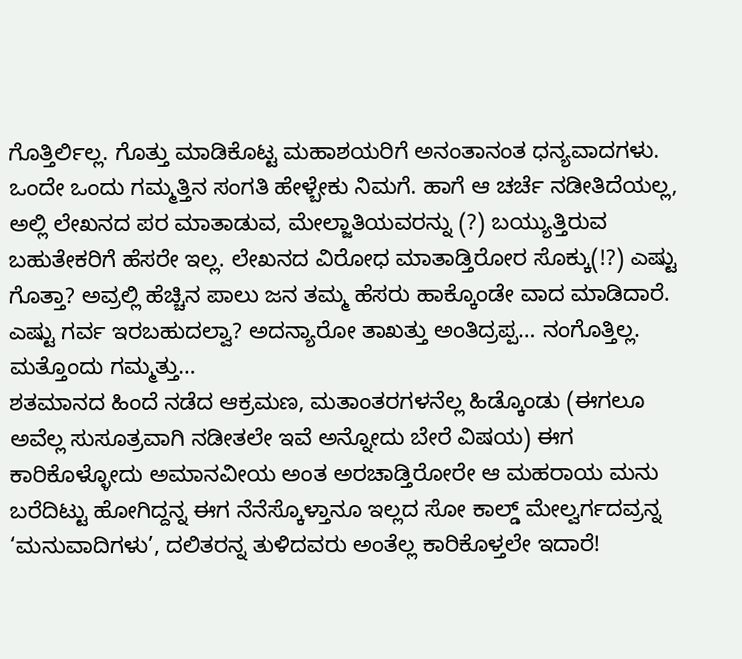ಗೊತ್ತಿರ್ಲಿಲ್ಲ. ಗೊತ್ತು ಮಾಡಿಕೊಟ್ಟ ಮಹಾಶಯರಿಗೆ ಅನಂತಾನಂತ ಧನ್ಯವಾದಗಳು.
ಒಂದೇ ಒಂದು ಗಮ್ಮತ್ತಿನ ಸಂಗತಿ ಹೇಳ್ಬೇಕು ನಿಮಗೆ. ಹಾಗೆ ಆ ಚರ್ಚೆ ನಡೀತಿದೆಯಲ್ಲ, ಅಲ್ಲಿ ಲೇಖನದ ಪರ ಮಾತಾಡುವ, ಮೇಲ್ಜಾತಿಯವರನ್ನು (?) ಬಯ್ಯುತ್ತಿರುವ ಬಹುತೇಕರಿಗೆ ಹೆಸರೇ ಇಲ್ಲ. ಲೇಖನದ ವಿರೋಧ ಮಾತಾಡ್ತಿರೋರ ಸೊಕ್ಕು(!?) ಎಷ್ಟು ಗೊತ್ತಾ? ಅವ್ರಲ್ಲಿ ಹೆಚ್ಚಿನ ಪಾಲು ಜನ ತಮ್ಮ ಹೆಸರು ಹಾಕ್ಕೊಂಡೇ ವಾದ ಮಾಡಿದಾರೆ. ಎಷ್ಟು ಗರ್ವ ಇರಬಹುದಲ್ವಾ? ಅದನ್ಯಾರೋ ತಾಖತ್ತು ಅಂತಿದ್ರಪ್ಪ… ನಂಗೊತ್ತಿಲ್ಲ.
ಮತ್ತೊಂದು ಗಮ್ಮತ್ತು…
ಶತಮಾನದ ಹಿಂದೆ ನಡೆದ ಆಕ್ರಮಣ, ಮತಾಂತರಗಳನೆಲ್ಲ ಹಿಡ್ಕೊಂಡು (ಈಗಲೂ ಅವೆಲ್ಲ ಸುಸೂತ್ರವಾಗಿ ನಡೀತಲೇ ಇವೆ ಅನ್ನೋದು ಬೇರೆ ವಿಷಯ) ಈಗ ಕಾರಿಕೊಳ್ಳೋದು ಅಮಾನವೀಯ ಅಂತ ಅರಚಾಡ್ತಿರೋರೇ ಆ ಮಹರಾಯ ಮನು ಬರೆದಿಟ್ಟು ಹೋಗಿದ್ದನ್ನ ಈಗ ನೆನೆಸ್ಕೊಳ್ತಾನೂ ಇಲ್ಲದ ಸೋ ಕಾಲ್ಡ್ ಮೇಲ್ವರ್ಗದವ್ರನ್ನ ‘ಮನುವಾದಿಗಳು’, ದಲಿತರನ್ನ ತುಳಿದವರು ಅಂತೆಲ್ಲ ಕಾರಿಕೊಳ್ತಲೇ ಇದಾರೆ!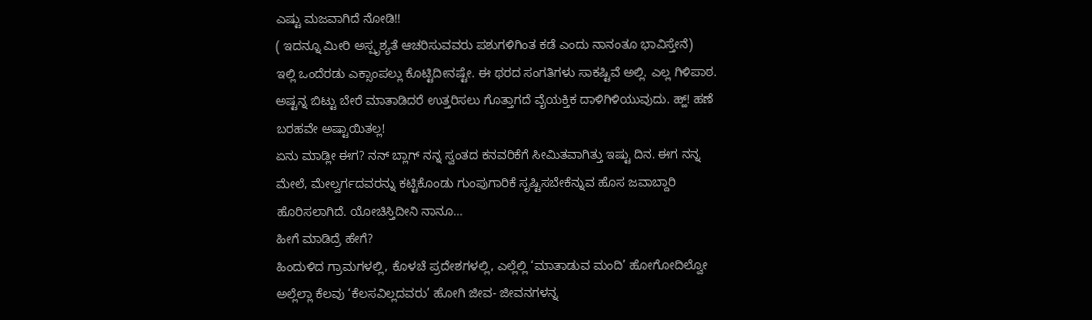ಎಷ್ಟು ಮಜವಾಗಿದೆ ನೋಡಿ!!
( ಇದನ್ನೂ ಮೀರಿ ಅಸ್ಪೃಶ್ಯತೆ ಆಚರಿಸುವವರು ಪಶುಗಳಿಗಿಂತ ಕಡೆ ಎಂದು ನಾನಂತೂ ಭಾವಿಸ್ತೇನೆ)
ಇಲ್ಲಿ ಒಂದೆರಡು ಎಕ್ಸಾಂಪಲ್ಲು ಕೊಟ್ಟಿದೀನಷ್ಟೇ. ಈ ಥರದ ಸಂಗತಿಗಳು ಸಾಕಷ್ಟಿವೆ ಅಲ್ಲಿ. ಎಲ್ಲ ಗಿಳಿಪಾಠ. ಅಷ್ಟನ್ನ ಬಿಟ್ಟು ಬೇರೆ ಮಾತಾಡಿದರೆ ಉತ್ತರಿಸಲು ಗೊತ್ತಾಗದೆ ವೈಯಕ್ತಿಕ ದಾಳಿಗಿಳಿಯುವುದು. ಹ್ಹ್! ಹಣೆ ಬರಹವೇ ಅಷ್ಟಾಯಿತಲ್ಲ!
ಏನು ಮಾಡ್ಲೀ ಈಗ? ನನ್ ಬ್ಲಾಗ್ ನನ್ನ ಸ್ವಂತದ ಕನವರಿಕೆಗೆ ಸೀಮಿತವಾಗಿತ್ತು ಇಷ್ಟು ದಿನ. ಈಗ ನನ್ನ ಮೇಲೆ, ಮೇಲ್ವರ್ಗದವರನ್ನು ಕಟ್ಟಿಕೊಂಡು ಗುಂಪುಗಾರಿಕೆ ಸೃಷ್ಟಿಸಬೇಕೆನ್ನುವ ಹೊಸ ಜವಾಬ್ದಾರಿ ಹೊರಿಸಲಾಗಿದೆ. ಯೋಚಿಸ್ತಿದೀನಿ ನಾನೂ…
ಹೀಗೆ ಮಾಡಿದ್ರೆ ಹೇಗೆ?
ಹಿಂದುಳಿದ ಗ್ರಾಮಗಳಲ್ಲಿ, ಕೊಳಚೆ ಪ್ರದೇಶಗಳಲ್ಲಿ, ಎಲ್ಲೆಲ್ಲಿ ‘ಮಾತಾಡುವ ಮಂದಿ’ ಹೋಗೋದಿಲ್ವೋ ಅಲ್ಲೆಲ್ಲಾ ಕೆಲವು ‘ಕೆಲಸವಿಲ್ಲದವರು’ ಹೋಗಿ ಜೀವ- ಜೀವನಗಳನ್ನ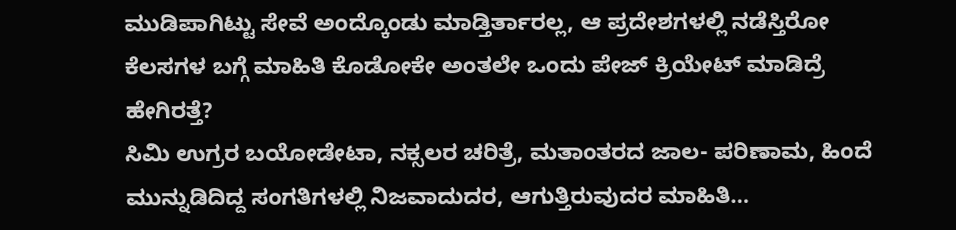ಮುಡಿಪಾಗಿಟ್ಟು ಸೇವೆ ಅಂದ್ಕೊಂಡು ಮಾಡ್ತಿರ್ತಾರಲ್ಲ, ಆ ಪ್ರದೇಶಗಳಲ್ಲಿ ನಡೆಸ್ತಿರೋ ಕೆಲಸಗಳ ಬಗ್ಗೆ ಮಾಹಿತಿ ಕೊಡೋಕೇ ಅಂತಲೇ ಒಂದು ಪೇಜ್ ಕ್ರಿಯೇಟ್ ಮಾಡಿದ್ರೆ ಹೇಗಿರತ್ತೆ?
ಸಿಮಿ ಉಗ್ರರ ಬಯೋಡೇಟಾ, ನಕ್ಸಲರ ಚರಿತ್ರೆ, ಮತಾಂತರದ ಜಾಲ- ಪರಿಣಾಮ, ಹಿಂದೆ ಮುನ್ನುಡಿದಿದ್ದ ಸಂಗತಿಗಳಲ್ಲಿ ನಿಜವಾದುದರ, ಆಗುತ್ತಿರುವುದರ ಮಾಹಿತಿ…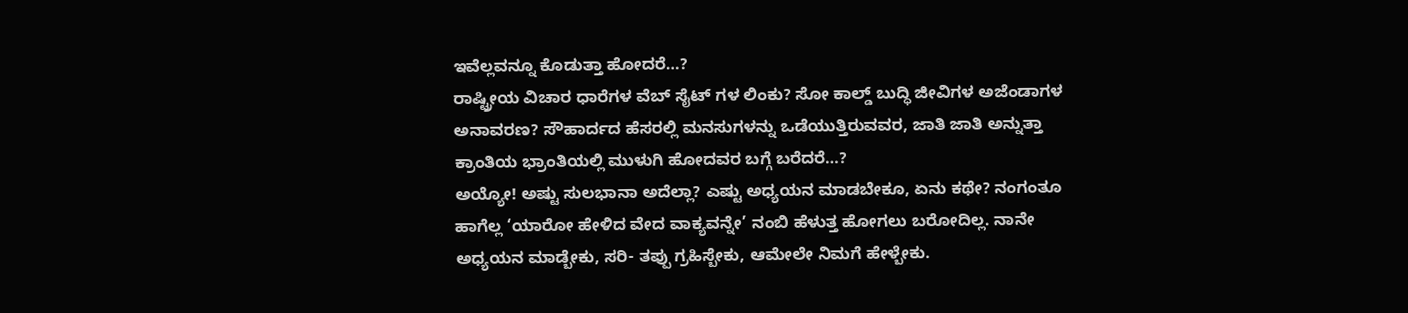ಇವೆಲ್ಲವನ್ನೂ ಕೊಡುತ್ತಾ ಹೋದರೆ…?
ರಾಷ್ಟ್ರೀಯ ವಿಚಾರ ಧಾರೆಗಳ ವೆಬ್ ಸೈಟ್ ಗಳ ಲಿಂಕು? ಸೋ ಕಾಲ್ಡ್ ಬುದ್ಧಿ ಜೀವಿಗಳ ಅಜೆಂಡಾಗಳ ಅನಾವರಣ? ಸೌಹಾರ್ದದ ಹೆಸರಲ್ಲಿ ಮನಸುಗಳನ್ನು ಒಡೆಯುತ್ತಿರುವವರ, ಜಾತಿ ಜಾತಿ ಅನ್ನುತ್ತಾ ಕ್ರಾಂತಿಯ ಭ್ರಾಂತಿಯಲ್ಲಿ ಮುಳುಗಿ ಹೋದವರ ಬಗ್ಗೆ ಬರೆದರೆ…?
ಅಯ್ಯೋ! ಅಷ್ಟು ಸುಲಭಾನಾ ಅದೆಲ್ಲಾ? ಎಷ್ಟು ಅಧ್ಯಯನ ಮಾಡಬೇಕೂ, ಏನು ಕಥೇ? ನಂಗಂತೂ ಹಾಗೆಲ್ಲ ‘ಯಾರೋ ಹೇಳಿದ ವೇದ ವಾಕ್ಯವನ್ನೇ’ ನಂಬಿ ಹೆಳುತ್ತ ಹೋಗಲು ಬರೋದಿಲ್ಲ. ನಾನೇ ಅಧ್ಯಯನ ಮಾಡ್ಬೇಕು, ಸರಿ- ತಪ್ಪು ಗ್ರಹಿಸ್ಬೇಕು, ಆಮೇಲೇ ನಿಮಗೆ ಹೇಳ್ಬೇಕು.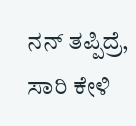ನನ್ ತಪ್ಪಿದ್ರೆ, ಸಾರಿ ಕೇಳಿ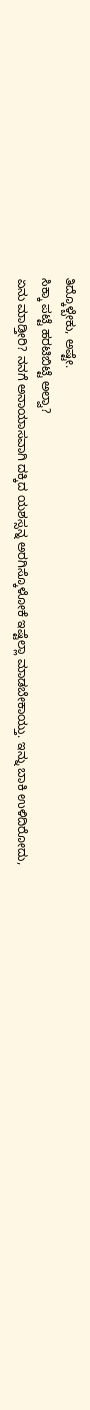ತಿದ್ಕೊಳ್ಬೇಕು, ಅಷ್ಟೇ.
ಸಿಕ್ಕಾ ಪಟ್ಟೆ ಹರಟಿಬಿಟ್ಟೆ ಅಲ್ವಾ?
ಏನು ಮಾಡ್ತೀರಿ? ನನಗೆ ಅನಾಯಾಸವಾಗಿ ದಕ್ಕಿದ ಯಶಸ್ಸನ್ನ ಅರಗಿಸ್ಕೊಳೋಕೆ ಇಷ್ಟೆಲ್ಲಾ ಮಾಡಬೇಕಾಯ್ತು. ಇನ್ನು ಬಾಕಿ ಉಳಿದಿರೋದು,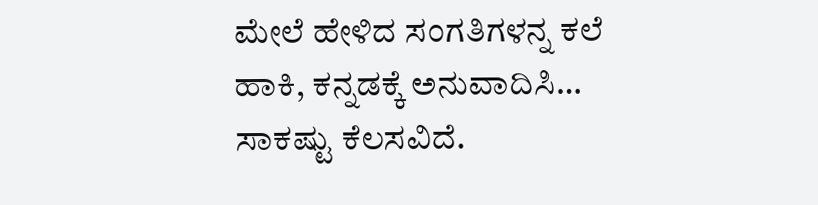ಮೇಲೆ ಹೇಳಿದ ಸಂಗತಿಗಳನ್ನ ಕಲೆ ಹಾಕಿ, ಕನ್ನಡಕ್ಕೆ ಅನುವಾದಿಸಿ… ಸಾಕಷ್ಟು ಕೆಲಸವಿದೆ.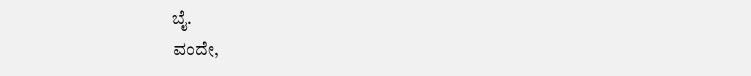ಬೈ.
ವಂದೇ,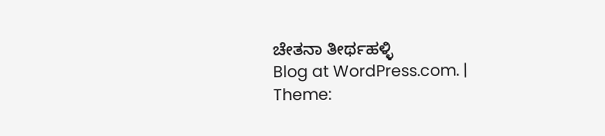ಚೇತನಾ ತೀರ್ಥಹಳ್ಳಿ
Blog at WordPress.com. | Theme: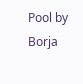Pool by Borja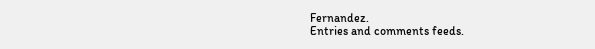Fernandez.
Entries and comments feeds.